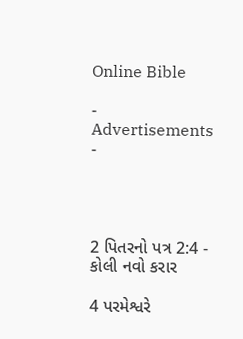Online Bible

- Advertisements -




2 પિતરનો પત્ર 2:4 - કોલી નવો કરાર

4 પરમેશ્વરે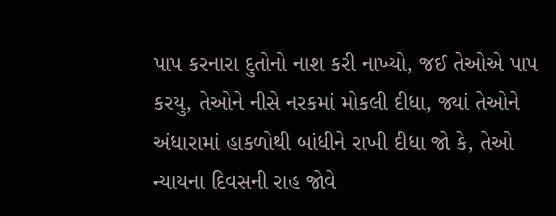પાપ કરનારા દુતોનો નાશ કરી નાખ્યો, જઈ તેઓએ પાપ કરયુ, તેઓને નીસે નરકમાં મોકલી દીધા, જ્યાં તેઓને અંધારામાં હાકળોથી બાંધીને રાખી દીધા જો કે, તેઓ ન્યાયના દિવસની રાહ જોવે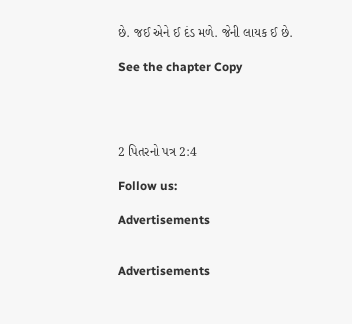છે. જઈ એને ઈ દંડ મળે. જેની લાયક ઈ છે.

See the chapter Copy




2 પિતરનો પત્ર 2:4

Follow us:

Advertisements


Advertisements